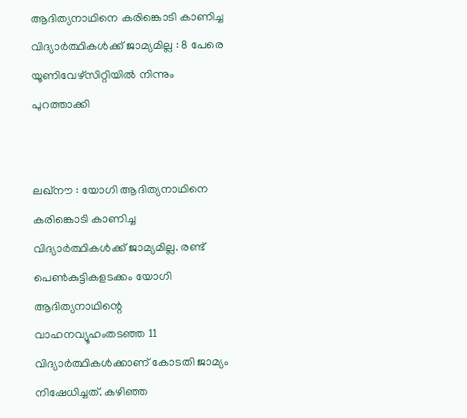ആദിത്യനാഥിനെ കരിങ്കൊടി കാണിച്ച വിദ്യാര്‍ത്ഥികള്‍ക്ക് ജാമ്യമില്ല : 8 പേരെ യൂണിവേഴ്‌സിറ്റിയില്‍ നിന്നും പുറത്താക്കി


ലഖ്‌നൗ : യോഗി ആദിത്യനാഥിനെ കരിങ്കൊടി കാണിച്ച വിദ്യാര്‍ത്ഥികള്‍ക്ക് ജാമ്യമില്ല. രണ്ട് പെണ്‍കുട്ടികളടക്കം യോഗി ആദിത്യനാഥിന്റെ വാഹനവ്യൂഹംതടഞ്ഞ 11 വിദ്യാര്‍ത്ഥികള്‍ക്കാണ് കോടതി ജാമ്യം നിഷേധിച്ചത്. കഴിഞ്ഞ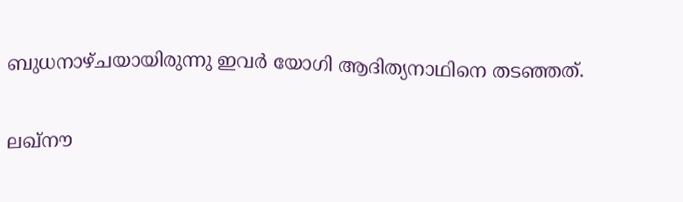ബുധനാഴ്ചയായിരുന്നു ഇവര്‍ യോഗി ആദിത്യനാഥിനെ തടഞ്ഞത്.

ലഖ്‌നൗ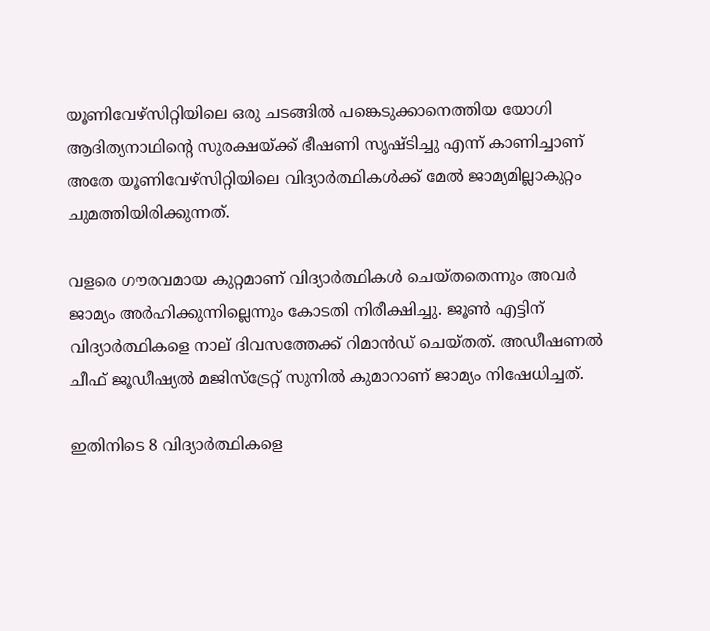യൂണിവേഴ്‌സിറ്റിയിലെ ഒരു ചടങ്ങില്‍ പങ്കെടുക്കാനെത്തിയ യോഗി ആദിത്യനാഥിന്റെ സുരക്ഷയ്ക്ക് ഭീഷണി സൃഷ്ടിച്ചു എന്ന് കാണിച്ചാണ് അതേ യൂണിവേഴ്‌സിറ്റിയിലെ വിദ്യാര്‍ത്ഥികള്‍ക്ക് മേല്‍ ജാമ്യമില്ലാകുറ്റം ചുമത്തിയിരിക്കുന്നത്.

വളരെ ഗൗരവമായ കുറ്റമാണ് വിദ്യാര്‍ത്ഥികള്‍ ചെയ്തതെന്നും അവര്‍ ജാമ്യം അര്‍ഹിക്കുന്നില്ലെന്നും കോടതി നിരീക്ഷിച്ചു. ജൂണ്‍ എട്ടിന് വിദ്യാര്‍ത്ഥികളെ നാല് ദിവസത്തേക്ക് റിമാന്‍ഡ് ചെയ്തത്. അഡീഷണല്‍ ചീഫ് ജൂഡീഷ്യല്‍ മജിസ്‌ട്രേറ്റ് സുനില്‍ കുമാറാണ് ജാമ്യം നിഷേധിച്ചത്.

ഇതിനിടെ 8 വിദ്യാര്‍ത്ഥികളെ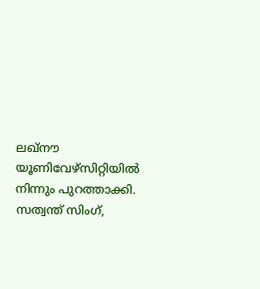ലഖ്‌നൗ യൂണിവേഴ്‌സിറ്റിയില്‍ നിന്നും പുറത്താക്കി. സത്വന്ത് സിംഗ്,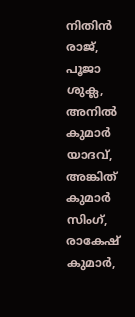നിതിന്‍ രാജ്, പൂജാ ശുക്ല, അനില്‍ കുമാര്‍ യാദവ്, അങ്കിത് കുമാര്‍ സിംഗ്, രാകേഷ് കുമാര്‍,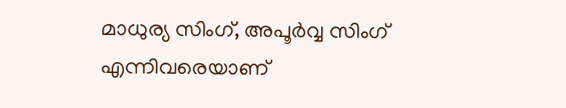മാധുര്യ സിംഗ്, അപൂര്‍വ്വ സിംഗ് എന്നിവരെയാണ്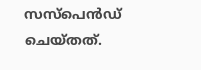സസ്‌പെന്‍ഡ് ചെയ്തത്.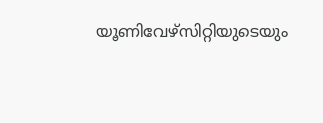യൂണിവേഴ്‌സിറ്റിയുടെയും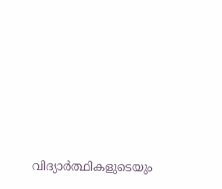വിദ്യാര്‍ത്ഥികളുടെയും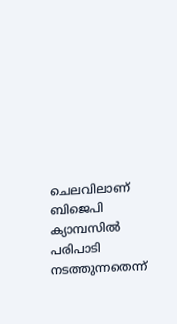ചെലവിലാണ് ബിജെപി ക്യാമ്പസില്‍ പരിപാടി നടത്തുന്നതെന്ന്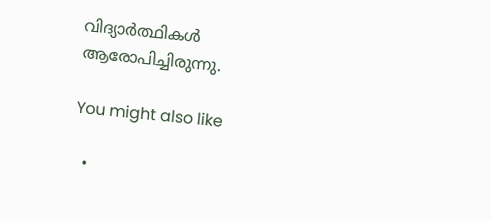വിദ്യാര്‍ത്ഥികള്‍ ആരോപിച്ചിരുന്നു.

You might also like

  •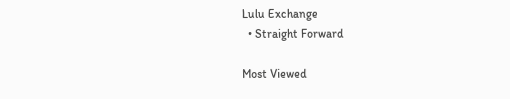Lulu Exchange
  • Straight Forward

Most Viewed